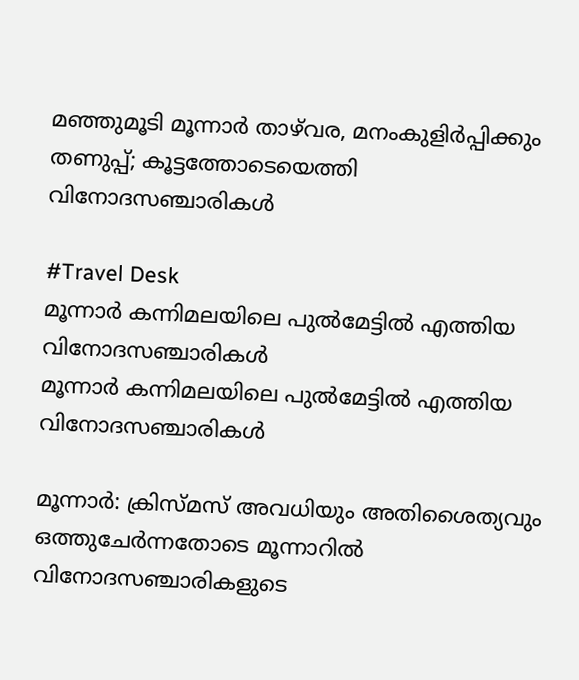മഞ്ഞുമൂടി മൂന്നാർ താഴ്‌വര, മനംകുളിർപ്പിക്കും തണുപ്പ്; കൂട്ടത്തോടെയെത്തി വിനോദസഞ്ചാരികൾ

#Travel Desk
മൂന്നാർ കന്നിമലയിലെ പുൽമേട്ടിൽ എത്തിയ വിനോദസഞ്ചാരികൾ
മൂന്നാർ കന്നിമലയിലെ പുൽമേട്ടിൽ എത്തിയ വിനോദസഞ്ചാരികൾ

മൂന്നാർ: ക്രിസ്മസ് അവധിയും അതിശൈത്യവും ഒത്തുചേർന്നതോടെ മൂന്നാറിൽ വിനോദസഞ്ചാരികളുടെ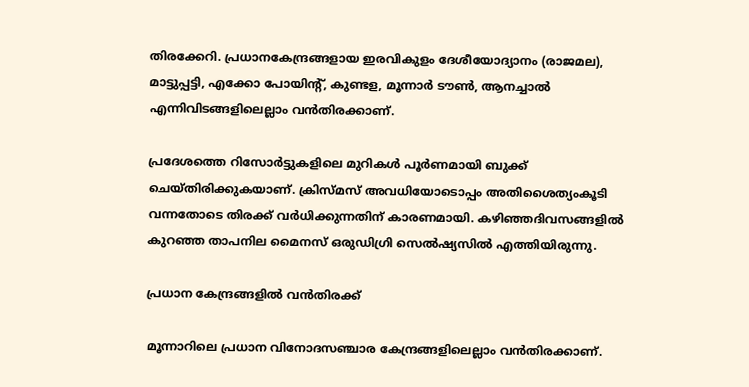തിരക്കേറി. പ്രധാനകേന്ദ്രങ്ങളായ ഇരവികുളം ദേശീയോദ്യാനം (രാജമല), മാട്ടുപ്പട്ടി, എക്കോ പോയിന്റ്, കുണ്ടള, മൂന്നാർ ടൗൺ, ആനച്ചാൽ എന്നിവിടങ്ങളിലെല്ലാം വൻതിരക്കാണ്.

പ്രദേശത്തെ റിസോർട്ടുകളിലെ മുറികൾ പൂർണമായി ബുക്ക് ചെയ്തിരിക്കുകയാണ്. ക്രിസ്മസ് അവധിയോടൊപ്പം അതിശൈത്യംകൂടി വന്നതോടെ തിരക്ക് വർധിക്കുന്നതിന് കാരണമായി. കഴിഞ്ഞദിവസങ്ങളിൽ കുറഞ്ഞ താപനില മൈനസ് ഒരുഡിഗ്രി സെൽഷ്യസിൽ എത്തിയിരുന്നു.

പ്രധാന കേന്ദ്രങ്ങളിൽ വൻതിരക്ക്

മൂന്നാറിലെ പ്രധാന വിനോദസഞ്ചാര കേന്ദ്രങ്ങളിലെല്ലാം വൻതിരക്കാണ്.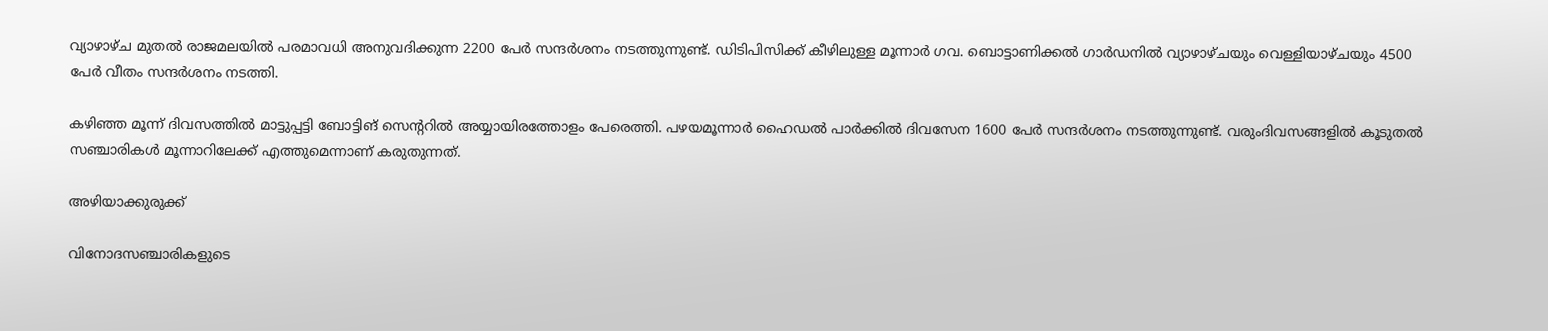വ്യാഴാഴ്ച മുതൽ രാജമലയിൽ പരമാവധി അനുവദിക്കുന്ന 2200 പേർ സന്ദർശനം നടത്തുന്നുണ്ട്. ഡിടിപിസിക്ക് കീഴിലുള്ള മൂന്നാർ ഗവ. ബൊട്ടാണിക്കൽ ഗാർഡനിൽ വ്യാഴാഴ്ചയും വെള്ളിയാഴ്ചയും 4500 പേർ വീതം സന്ദർശനം നടത്തി.

കഴിഞ്ഞ മൂന്ന് ദിവസത്തിൽ മാട്ടുപ്പട്ടി ബോട്ടിങ് സെന്ററിൽ അയ്യായിരത്തോളം പേരെത്തി. പഴയമൂന്നാർ ഹൈഡൽ പാർക്കിൽ ദിവസേന 1600 പേർ സന്ദർശനം നടത്തുന്നുണ്ട്. വരുംദിവസങ്ങളിൽ കൂടുതൽ സഞ്ചാരികൾ മൂന്നാറിലേക്ക് എത്തുമെന്നാണ് കരുതുന്നത്.

അഴിയാക്കുരുക്ക്

വിനോദസഞ്ചാരികളുടെ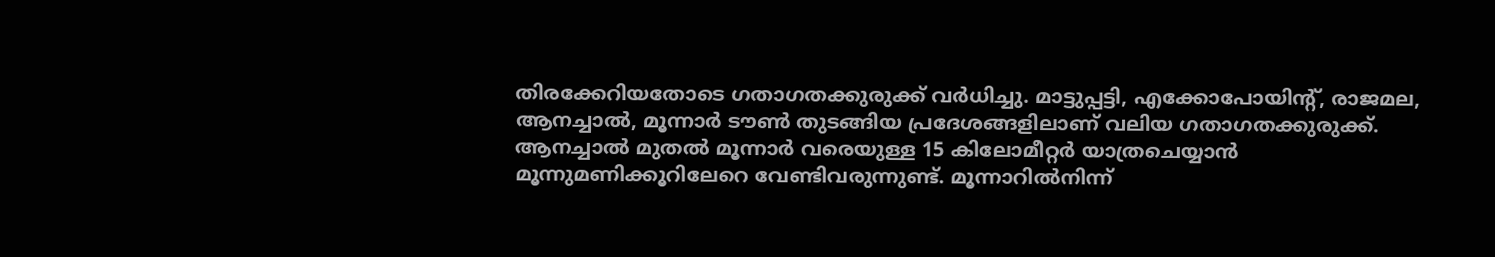തിരക്കേറിയതോടെ ഗതാഗതക്കുരുക്ക് വർധിച്ചു. മാട്ടുപ്പട്ടി, എക്കോപോയിന്റ്, രാജമല, ആനച്ചാൽ, മൂന്നാർ ടൗൺ തുടങ്ങിയ പ്രദേശങ്ങളിലാണ് വലിയ ഗതാഗതക്കുരുക്ക്. ആനച്ചാൽ മുതൽ മൂന്നാർ വരെയുള്ള 15 കിലോമീറ്റർ യാത്രചെയ്യാൻ മൂന്നുമണിക്കൂറിലേറെ വേണ്ടിവരുന്നുണ്ട്. മൂന്നാറിൽനിന്ന്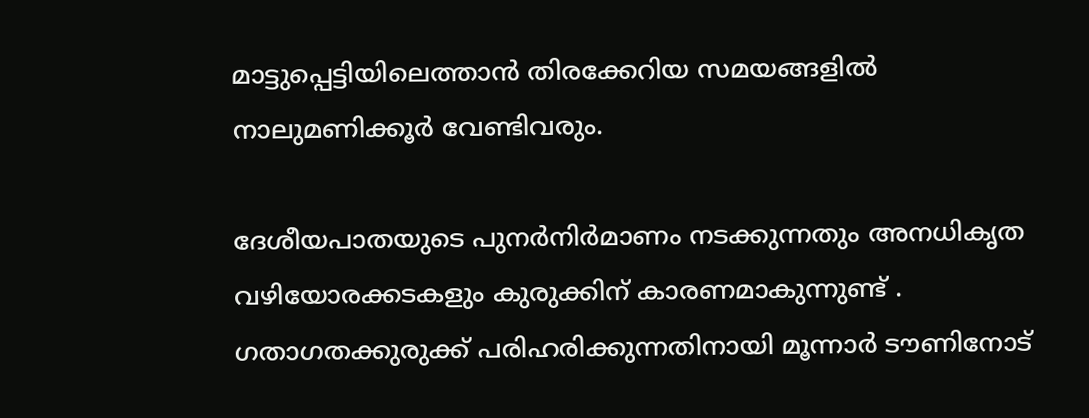മാട്ടുപ്പെട്ടിയിലെത്താൻ തിരക്കേറിയ സമയങ്ങളിൽ നാലുമണിക്കൂർ വേണ്ടിവരും.

ദേശീയപാതയുടെ പുനർനിർമാണം നടക്കുന്നതും അനധികൃത വഴിയോരക്കടകളും കുരുക്കിന് കാരണമാകുന്നുണ്ട് . ഗതാഗതക്കുരുക്ക് പരിഹരിക്കുന്നതിനായി മൂന്നാർ ടൗണിനോട്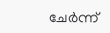ചേർന്ന്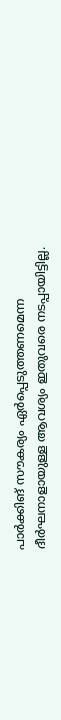പാർക്കിങ് സൗകര്യം ഏർപ്പെടുത്തണമെന്ന ദീർഘനാളായുള്ള ആവശ്യം ഇതുവരെ നടപ്പായിട്ടില്ല.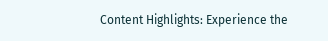Content Highlights: Experience the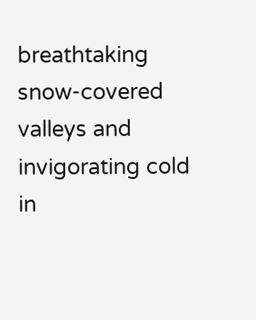breathtaking snow-covered valleys and invigorating cold in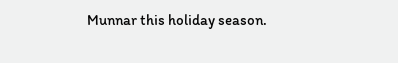Munnar this holiday season.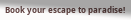Book your escape to paradise!